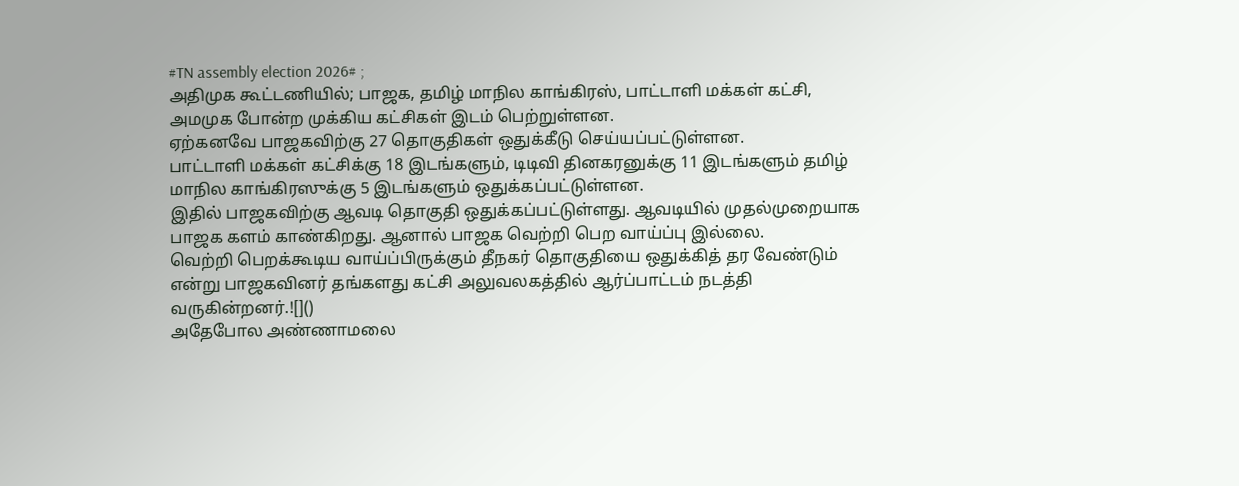#TN assembly election 2026# ;
அதிமுக கூட்டணியில்; பாஜக, தமிழ் மாநில காங்கிரஸ், பாட்டாளி மக்கள் கட்சி, அமமுக போன்ற முக்கிய கட்சிகள் இடம் பெற்றுள்ளன.
ஏற்கனவே பாஜகவிற்கு 27 தொகுதிகள் ஒதுக்கீடு செய்யப்பட்டுள்ளன.
பாட்டாளி மக்கள் கட்சிக்கு 18 இடங்களும், டிடிவி தினகரனுக்கு 11 இடங்களும் தமிழ் மாநில காங்கிரஸுக்கு 5 இடங்களும் ஒதுக்கப்பட்டுள்ளன.
இதில் பாஜகவிற்கு ஆவடி தொகுதி ஒதுக்கப்பட்டுள்ளது. ஆவடியில் முதல்முறையாக பாஜக களம் காண்கிறது. ஆனால் பாஜக வெற்றி பெற வாய்ப்பு இல்லை.
வெற்றி பெறக்கூடிய வாய்ப்பிருக்கும் தீநகர் தொகுதியை ஒதுக்கித் தர வேண்டும் என்று பாஜகவினர் தங்களது கட்சி அலுவலகத்தில் ஆர்ப்பாட்டம் நடத்தி வருகின்றனர்.![]()
அதேபோல அண்ணாமலை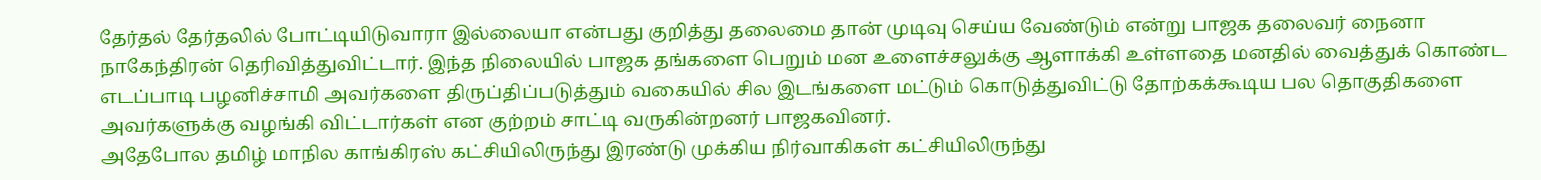தேர்தல் தேர்தலில் போட்டியிடுவாரா இல்லையா என்பது குறித்து தலைமை தான் முடிவு செய்ய வேண்டும் என்று பாஜக தலைவர் நைனா நாகேந்திரன் தெரிவித்துவிட்டார். இந்த நிலையில் பாஜக தங்களை பெறும் மன உளைச்சலுக்கு ஆளாக்கி உள்ளதை மனதில் வைத்துக் கொண்ட எடப்பாடி பழனிச்சாமி அவர்களை திருப்திப்படுத்தும் வகையில் சில இடங்களை மட்டும் கொடுத்துவிட்டு தோற்கக்கூடிய பல தொகுதிகளை அவர்களுக்கு வழங்கி விட்டார்கள் என குற்றம் சாட்டி வருகின்றனர் பாஜகவினர்.
அதேபோல தமிழ் மாநில காங்கிரஸ் கட்சியிலிருந்து இரண்டு முக்கிய நிர்வாகிகள் கட்சியிலிருந்து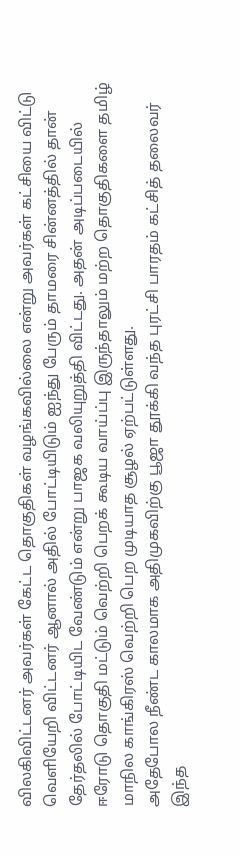விலகிவிட்டனர் அவர்கள் கேட்ட தொகுதிகள் வழங்கவில்லை என்று அவர்கள் கட்சியை விட்டு வெளியேறி விட்டனர் ஆனால் அதில் போட்டியிடும் ஐந்து பேரும் தாமரை சின்னத்தில் தான் தேர்தலில் போட்டியிட வேண்டும் என்று பாஜக வலியுறுத்தி விட்டது. அதன் அடிப்படையில் ஈரோடு தொகுதி மட்டும் வெற்றி பெறக் கூடிய வாய்ப்பு இருந்தாலும் மற்ற தொகுதிகளை தமிழ் மாநில காங்கிரஸ் வெற்றி பெற முடியாத சூழல் ஏற்பட்டுள்ளது.
அதேபோல நீண்ட காலமாக அதிமுகவிற்கு பூஜா தூக்கி வந்த புரட்சி பாரதம் கட்சித் தலைவர் இந்த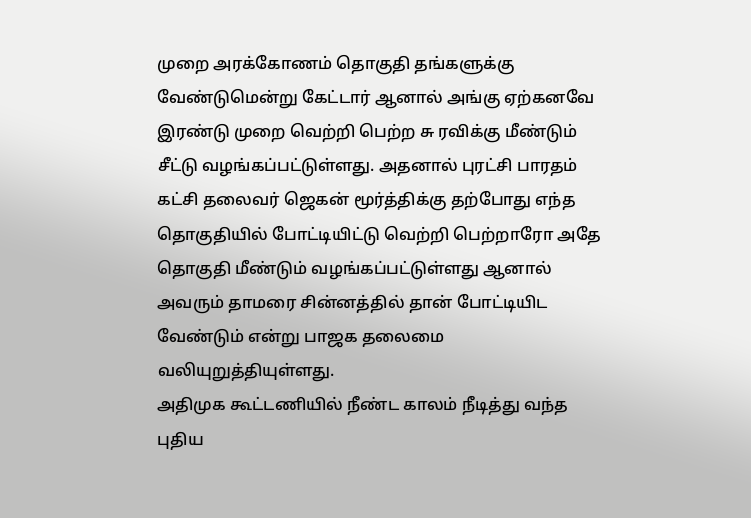முறை அரக்கோணம் தொகுதி தங்களுக்கு வேண்டுமென்று கேட்டார் ஆனால் அங்கு ஏற்கனவே இரண்டு முறை வெற்றி பெற்ற சு ரவிக்கு மீண்டும் சீட்டு வழங்கப்பட்டுள்ளது. அதனால் புரட்சி பாரதம் கட்சி தலைவர் ஜெகன் மூர்த்திக்கு தற்போது எந்த தொகுதியில் போட்டியிட்டு வெற்றி பெற்றாரோ அதே தொகுதி மீண்டும் வழங்கப்பட்டுள்ளது ஆனால் அவரும் தாமரை சின்னத்தில் தான் போட்டியிட வேண்டும் என்று பாஜக தலைமை வலியுறுத்தியுள்ளது.
அதிமுக கூட்டணியில் நீண்ட காலம் நீடித்து வந்த புதிய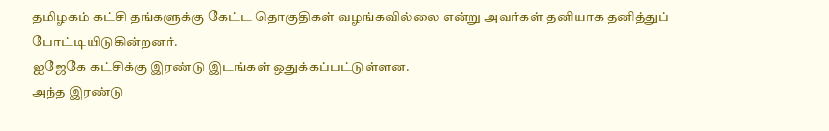தமிழகம் கட்சி தங்களுக்கு கேட்ட தொகுதிகள் வழங்கவில்லை என்று அவர்கள் தனியாக தனித்துப் போட்டியிடுகின்றனர்.
ஐஜேகே கட்சிக்கு இரண்டு இடங்கள் ஒதுக்கப்பட்டுள்ளன.
அந்த இரண்டு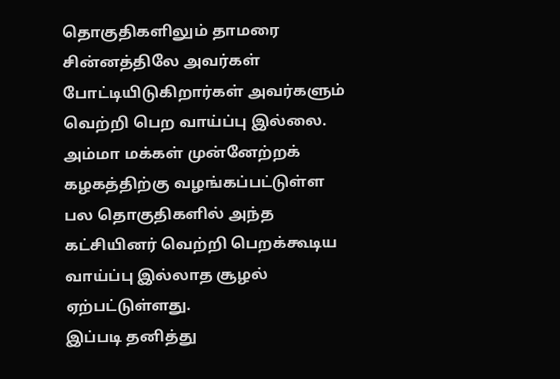தொகுதிகளிலும் தாமரை சின்னத்திலே அவர்கள் போட்டியிடுகிறார்கள் அவர்களும் வெற்றி பெற வாய்ப்பு இல்லை.
அம்மா மக்கள் முன்னேற்றக் கழகத்திற்கு வழங்கப்பட்டுள்ள பல தொகுதிகளில் அந்த கட்சியினர் வெற்றி பெறக்கூடிய வாய்ப்பு இல்லாத சூழல் ஏற்பட்டுள்ளது.
இப்படி தனித்து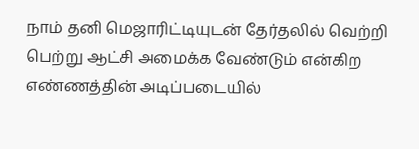நாம் தனி மெஜாரிட்டியுடன் தேர்தலில் வெற்றி பெற்று ஆட்சி அமைக்க வேண்டும் என்கிற எண்ணத்தின் அடிப்படையில்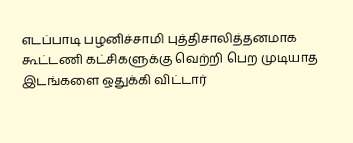எடப்பாடி பழனிச்சாமி புத்திசாலித்தனமாக கூட்டணி கட்சிகளுக்கு வெற்றி பெற முடியாத இடங்களை ஒதுக்கி விட்டார்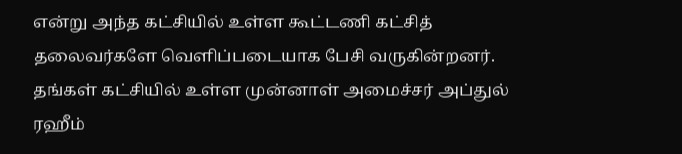என்று அந்த கட்சியில் உள்ள கூட்டணி கட்சித் தலைவர்களே வெளிப்படையாக பேசி வருகின்றனர்.
தங்கள் கட்சியில் உள்ள முன்னாள் அமைச்சர் அப்துல் ரஹீம்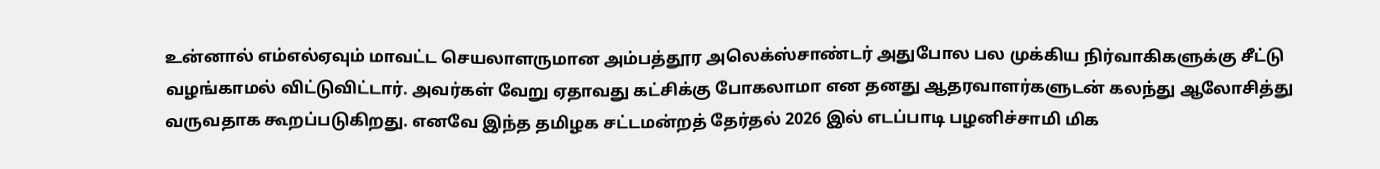உன்னால் எம்எல்ஏவும் மாவட்ட செயலாளருமான அம்பத்தூர அலெக்ஸ்சாண்டர் அதுபோல பல முக்கிய நிர்வாகிகளுக்கு சீட்டு வழங்காமல் விட்டுவிட்டார். அவர்கள் வேறு ஏதாவது கட்சிக்கு போகலாமா என தனது ஆதரவாளர்களுடன் கலந்து ஆலோசித்து வருவதாக கூறப்படுகிறது. எனவே இந்த தமிழக சட்டமன்றத் தேர்தல் 2026 இல் எடப்பாடி பழனிச்சாமி மிக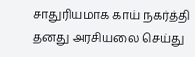சாதுரியமாக காய் நகர்த்தி தனது அரசியலை செய்து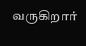வருகிறார்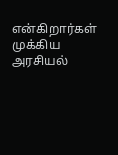என்கிறார்கள் முக்கிய அரசியல்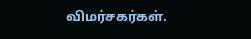விமர்சகர்கள்.